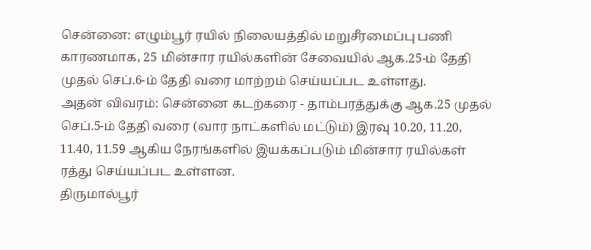சென்னை: எழும்பூர் ரயில் நிலையத்தில் மறுசீரமைப்பு பணி காரணமாக, 25 மின்சார ரயில்களின் சேவையில் ஆக.25-ம் தேதி முதல் செப்.6-ம் தேதி வரை மாற்றம் செய்யப்பட உள்ளது.
அதன் விவரம்: சென்னை கடற்கரை - தாம்பரத்துக்கு ஆக.25 முதல் செப்.5-ம் தேதி வரை (வார நாட்களில் மட்டும்) இரவு 10.20, 11.20, 11.40, 11.59 ஆகிய நேரங்களில் இயக்கப்படும் மின்சார ரயில்கள் ரத்து செய்யப்பட உள்ளன.
திருமால்பூர்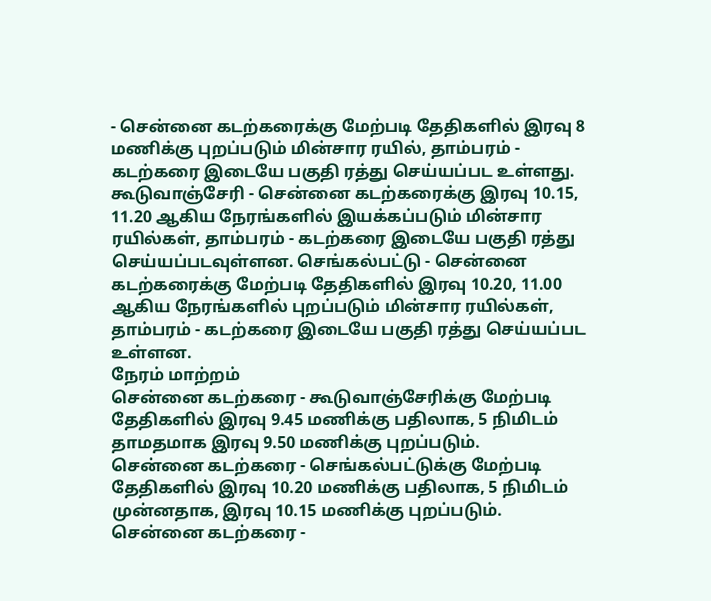- சென்னை கடற்கரைக்கு மேற்படி தேதிகளில் இரவு 8 மணிக்கு புறப்படும் மின்சார ரயில், தாம்பரம் - கடற்கரை இடையே பகுதி ரத்து செய்யப்பட உள்ளது.
கூடுவாஞ்சேரி - சென்னை கடற்கரைக்கு இரவு 10.15, 11.20 ஆகிய நேரங்களில் இயக்கப்படும் மின்சார ரயில்கள், தாம்பரம் - கடற்கரை இடையே பகுதி ரத்து செய்யப்படவுள்ளன. செங்கல்பட்டு - சென்னை கடற்கரைக்கு மேற்படி தேதிகளில் இரவு 10.20, 11.00 ஆகிய நேரங்களில் புறப்படும் மின்சார ரயில்கள், தாம்பரம் - கடற்கரை இடையே பகுதி ரத்து செய்யப்பட உள்ளன.
நேரம் மாற்றம்
சென்னை கடற்கரை - கூடுவாஞ்சேரிக்கு மேற்படி தேதிகளில் இரவு 9.45 மணிக்கு பதிலாக, 5 நிமிடம் தாமதமாக இரவு 9.50 மணிக்கு புறப்படும்.
சென்னை கடற்கரை - செங்கல்பட்டுக்கு மேற்படி தேதிகளில் இரவு 10.20 மணிக்கு பதிலாக, 5 நிமிடம் முன்னதாக, இரவு 10.15 மணிக்கு புறப்படும்.
சென்னை கடற்கரை -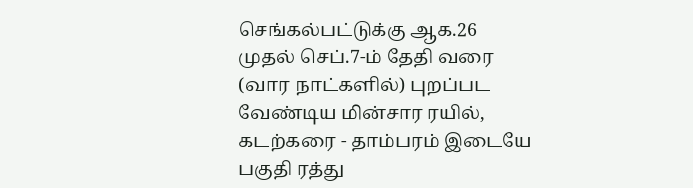செங்கல்பட்டுக்கு ஆக.26 முதல் செப்.7-ம் தேதி வரை (வார நாட்களில்) புறப்பட வேண்டிய மின்சார ரயில், கடற்கரை - தாம்பரம் இடையே பகுதி ரத்து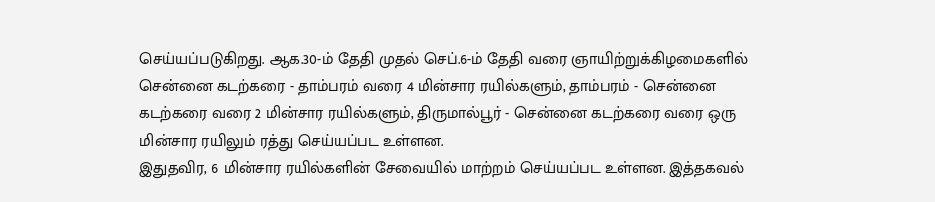செய்யப்படுகிறது. ஆக.30-ம் தேதி முதல் செப்.6-ம் தேதி வரை ஞாயிற்றுக்கிழமைகளில் சென்னை கடற்கரை - தாம்பரம் வரை 4 மின்சார ரயில்களும், தாம்பரம் - சென்னை கடற்கரை வரை 2 மின்சார ரயில்களும், திருமால்பூர் - சென்னை கடற்கரை வரை ஒரு மின்சார ரயிலும் ரத்து செய்யப்பட உள்ளன.
இதுதவிர, 6 மின்சார ரயில்களின் சேவையில் மாற்றம் செய்யப்பட உள்ளன. இத்தகவல்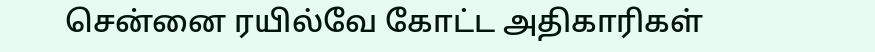சென்னை ரயில்வே கோட்ட அதிகாரிகள்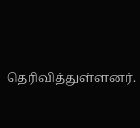தெரிவித்துள்ளனர்.